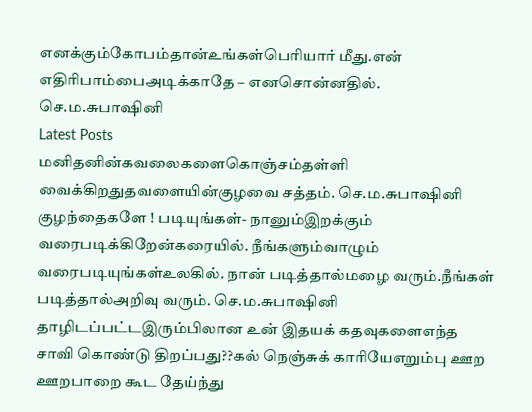எனக்கும்கோபம்தான்உங்கள்பெரியார் மீது.என் எதிரிபாம்பைஅடிக்காதே – எனசொன்னதில். செ.ம.சுபாஷினி
Latest Posts
மனிதனின்கவலைகளைகொஞ்சம்தள்ளி வைக்கிறதுதவளையின்குழவை சத்தம். செ.ம.சுபாஷினி
குழந்தைகளே ! படியுங்கள்- நானும்இறக்கும் வரைபடிக்கிறேன்கரையில். நீங்களும்வாழும் வரைபடியுங்கள்உலகில். நான் படித்தால்மழை வரும்.நீங்கள் படித்தால்அறிவு வரும். செ.ம.சுபாஷினி
தாழிடப்பட்டஇரும்பிலான உன் இதயக் கதவுகளைஎந்த சாவி கொண்டு திறப்பது??கல் நெஞ்சுக் காரியேஎறும்பு ஊற ஊறபாறை கூட தேய்ந்து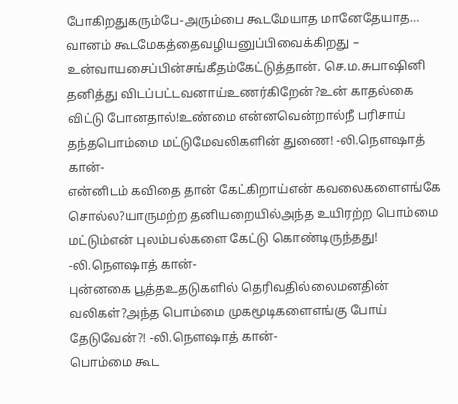போகிறதுகரும்பே-அரும்பை கூடமேயாத மானேதேயாத…
வானம் கூடமேகத்தைவழியனுப்பிவைக்கிறது – உன்வாயசைப்பின்சங்கீதம்கேட்டுத்தான். செ.ம.சுபாஷினி
தனித்து விடப்பட்டவனாய்உணர்கிறேன்?உன் காதல்கை விட்டு போனதால்!உண்மை என்னவென்றால்நீ பரிசாய் தந்தபொம்மை மட்டுமேவலிகளின் துணை! -லி.நௌஷாத் கான்-
என்னிடம் கவிதை தான் கேட்கிறாய்என் கவலைகளைஎங்கே சொல்ல?யாருமற்ற தனியறையில்அந்த உயிரற்ற பொம்மை மட்டும்என் புலம்பல்களை கேட்டு கொண்டிருந்தது! -லி.நௌஷாத் கான்-
புன்னகை பூத்தஉதடுகளில் தெரிவதில்லைமனதின் வலிகள்?அந்த பொம்மை முகமூடிகளைஎங்கு போய் தேடுவேன்?! -லி.நௌஷாத் கான்-
பொம்மை கூட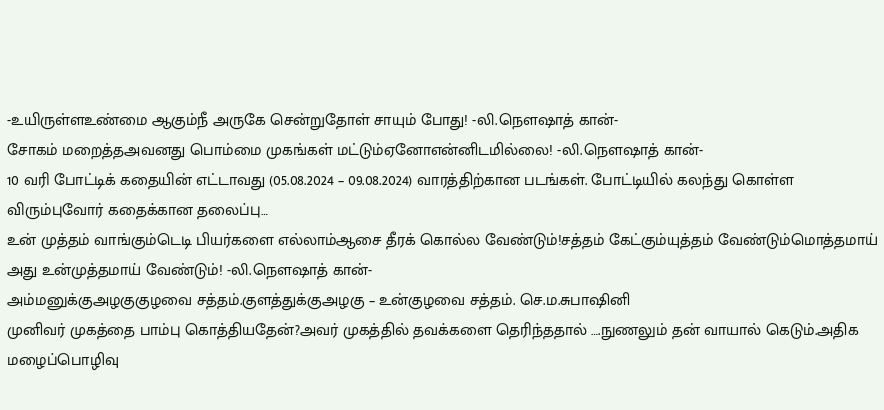-உயிருள்ளஉண்மை ஆகும்நீ அருகே சென்றுதோள் சாயும் போது! -லி.நௌஷாத் கான்-
சோகம் மறைத்தஅவனது பொம்மை முகங்கள் மட்டும்ஏனோஎன்னிடமில்லை! -லி.நௌஷாத் கான்-
10 வரி போட்டிக் கதையின் எட்டாவது (05.08.2024 – 09.08.2024) வாரத்திற்கான படங்கள். போட்டியில் கலந்து கொள்ள விரும்புவோர் கதைக்கான தலைப்பு…
உன் முத்தம் வாங்கும்டெடி பியர்களை எல்லாம்ஆசை தீரக் கொல்ல வேண்டும்!சத்தம் கேட்கும்யுத்தம் வேண்டும்மொத்தமாய் அது உன்முத்தமாய் வேண்டும்! -லி.நௌஷாத் கான்-
அம்மனுக்குஅழகுகுழவை சத்தம்.குளத்துக்குஅழகு – உன்குழவை சத்தம். செ.ம.சுபாஷினி
முனிவர் முகத்தை பாம்பு கொத்தியதேன்?அவர் முகத்தில் தவக்களை தெரிந்ததால் ….நுணலும் தன் வாயால் கெடும்.அதிக மழைப்பொழிவு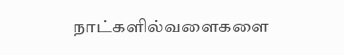நாட்களில்வளைகளை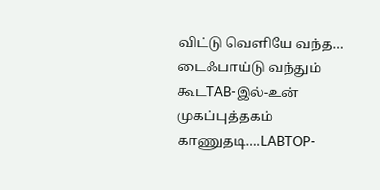விட்டு வெளியே வந்த…
டைஃபாய்டு வந்தும் கூடTAB-இல்-உன் முகப்புத்தகம் காணுதடி….LABTOP-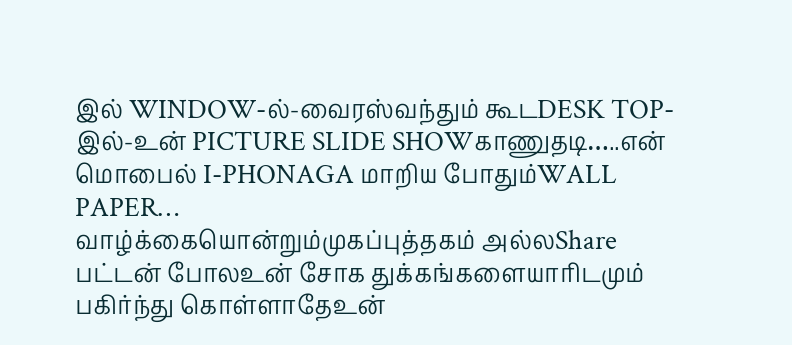இல் WINDOW-ல்-வைரஸ்வந்தும் கூடDESK TOP-இல்-உன் PICTURE SLIDE SHOWகாணுதடி…..என் மொபைல் I-PHONAGA மாறிய போதும்WALL PAPER…
வாழ்க்கையொன்றும்முகப்புத்தகம் அல்லShare பட்டன் போலஉன் சோக துக்கங்களையாரிடமும் பகிர்ந்து கொள்ளாதேஉன்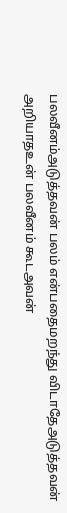பலவீனம்அடுத்தவன் பலம் என்பதைமறந்து விடாதேஅடுத்தவன் அறியாதஉன் பலவீனம் கூடஅவன்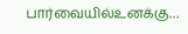பார்வையில்உனக்கு…